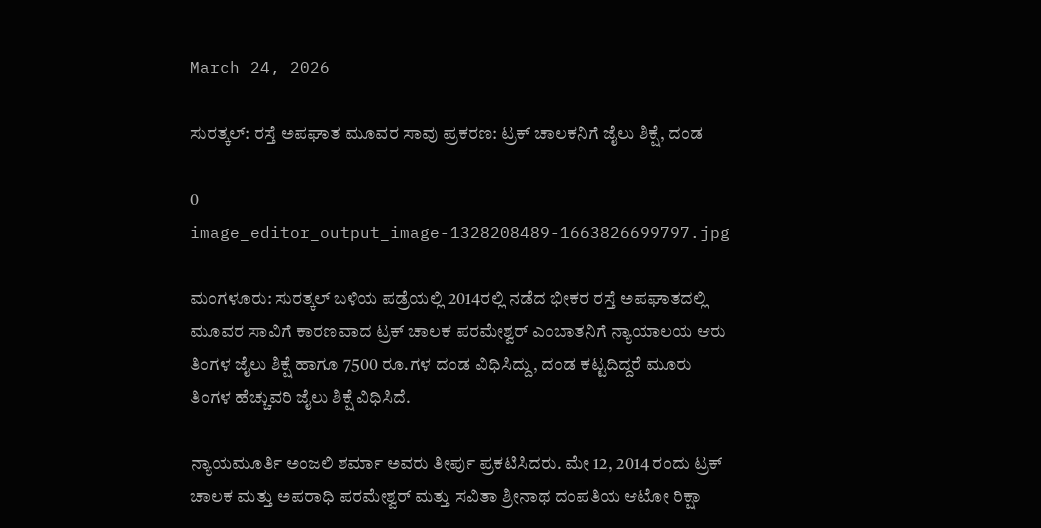March 24, 2026

ಸುರತ್ಕಲ್: ರಸ್ತೆ ಅಪಘಾತ ಮೂವರ ಸಾವು ಪ್ರಕರಣ: ಟ್ರಕ್ ಚಾಲಕನಿಗೆ ಜೈಲು ಶಿಕ್ಷೆ, ದಂಡ

0
image_editor_output_image-1328208489-1663826699797.jpg

ಮಂಗಳೂರು: ಸುರತ್ಕಲ್ ಬಳಿಯ ಪಡ್ರೆಯಲ್ಲಿ 2014ರಲ್ಲಿ ನಡೆದ ಭೀಕರ ರಸ್ತೆ ಅಪಘಾತದಲ್ಲಿ ಮೂವರ ಸಾವಿಗೆ ಕಾರಣವಾದ ಟ್ರಕ್ ಚಾಲಕ ಪರಮೇಶ್ವರ್ ಎಂಬಾತನಿಗೆ ನ್ಯಾಯಾಲಯ ಆರು ತಿಂಗಳ ಜೈಲು ಶಿಕ್ಷೆ ಹಾಗೂ 7500 ರೂ.ಗಳ ದಂಡ ವಿಧಿಸಿದ್ದು, ದಂಡ ಕಟ್ಟದಿದ್ದರೆ ಮೂರು ತಿಂಗಳ ಹೆಚ್ಚುವರಿ ಜೈಲು ಶಿಕ್ಷೆ ವಿಧಿಸಿದೆ.

ನ್ಯಾಯಮೂರ್ತಿ ಅಂಜಲಿ ಶರ್ಮಾ ಅವರು ತೀರ್ಪು ಪ್ರಕಟಿಸಿದರು. ಮೇ 12, 2014 ರಂದು ಟ್ರಕ್ ಚಾಲಕ ಮತ್ತು ಅಪರಾಧಿ ಪರಮೇಶ್ವರ್ ಮತ್ತು ಸವಿತಾ ಶ್ರೀನಾಥ ದಂಪತಿಯ ಆಟೋ ರಿಕ್ಷಾ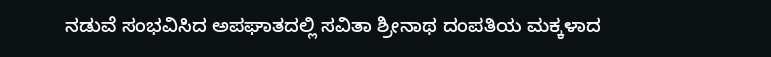ನಡುವೆ ಸಂಭವಿಸಿದ ಅಪಘಾತದಲ್ಲಿ ಸವಿತಾ ಶ್ರೀನಾಥ ದಂಪತಿಯ ಮಕ್ಕಳಾದ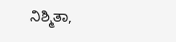ನಿಶ್ಮಿತಾ,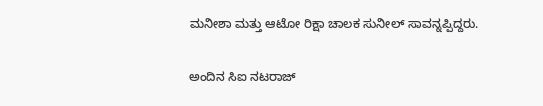ಮನೀಶಾ ಮತ್ತು ಆಟೋ ರಿಕ್ಷಾ ಚಾಲಕ ಸುನೀಲ್ ಸಾವನ್ನಪ್ಪಿದ್ದರು.

ಅಂದಿನ ಸಿಐ ನಟರಾಜ್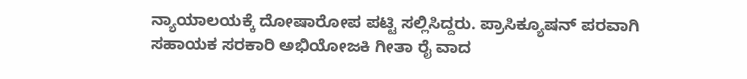ನ್ಯಾಯಾಲಯಕ್ಕೆ ದೋಷಾರೋಪ ಪಟ್ಟಿ ಸಲ್ಲಿಸಿದ್ದರು. ಪ್ರಾಸಿಕ್ಯೂಷನ್ ಪರವಾಗಿ ಸಹಾಯಕ ಸರಕಾರಿ ಅಭಿಯೋಜಕಿ ಗೀತಾ ರೈ ವಾದ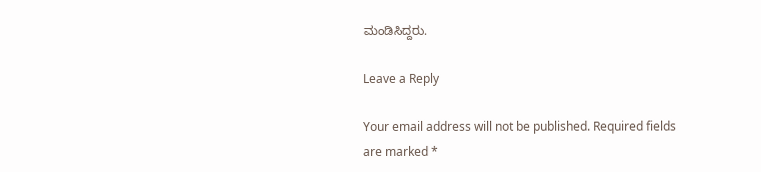ಮಂಡಿಸಿದ್ದರು.

Leave a Reply

Your email address will not be published. Required fields are marked *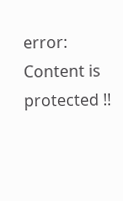error: Content is protected !!